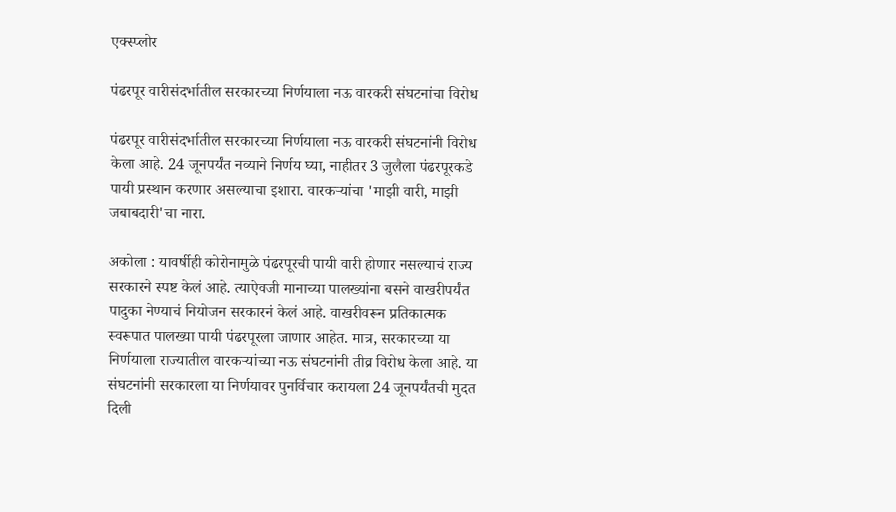एक्स्प्लोर

पंढरपूर वारीसंदर्भातील सरकारच्या निर्णयाला नऊ वारकरी संघटनांचा विरोध

पंढरपूर वारीसंदर्भातील सरकारच्या निर्णयाला नऊ वारकरी संघटनांनी विरोध केला आहे. 24 जूनपर्यंत नव्याने निर्णय घ्या, नाहीतर 3 जुलैला पंढरपूरकडे पायी प्रस्थान करणार असल्याचा इशारा. वारकऱ्यांचा 'माझी वारी, माझी जबाबदारी'चा नारा.

अकोला : यावर्षीही कोरोनामुळे पंढरपूरची पायी वारी होणार नसल्याचं राज्य सरकारने स्पष्ट केलं आहे. त्याऐवजी मानाच्या पालख्यांना बसने वाखरीपर्यंत पादुका नेण्याचं नियोजन सरकारनं केलं आहे. वाखरीवरून प्रतिकात्मक स्वरूपात पालख्या पायी पंढरपूरला जाणार आहेत. मात्र, सरकारच्या या निर्णयाला राज्यातील वारकऱ्यांच्या नऊ संघटनांनी तीव्र विरोध केला आहे. या संघटनांनी सरकारला या निर्णयावर पुनर्विचार करायला 24 जूनपर्यंतची मुदत दिली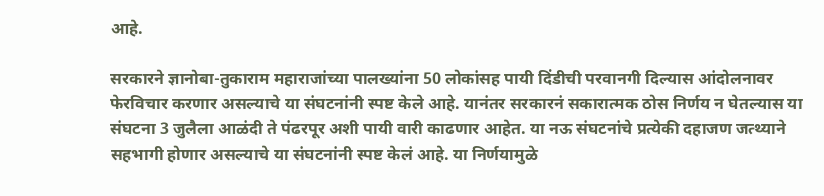आहे.

सरकारने ज्ञानोबा-तुकाराम महाराजांच्या पालख्यांना 50 लोकांसह पायी दिंडीची परवानगी दिल्यास आंदोलनावर फेरविचार करणार असल्याचे या संघटनांनी स्पष्ट केले आहे. यानंतर सरकारनं सकारात्मक ठोस निर्णय न घेतल्यास या संघटना 3 जुलैला आळंदी ते पंढरपूर अशी पायी वारी काढणार आहेत. या नऊ संघटनांचे प्रत्येकी दहाजण जत्थ्याने सहभागी होणार असल्याचे या संघटनांनी स्पष्ट केलं आहे. या निर्णयामुळे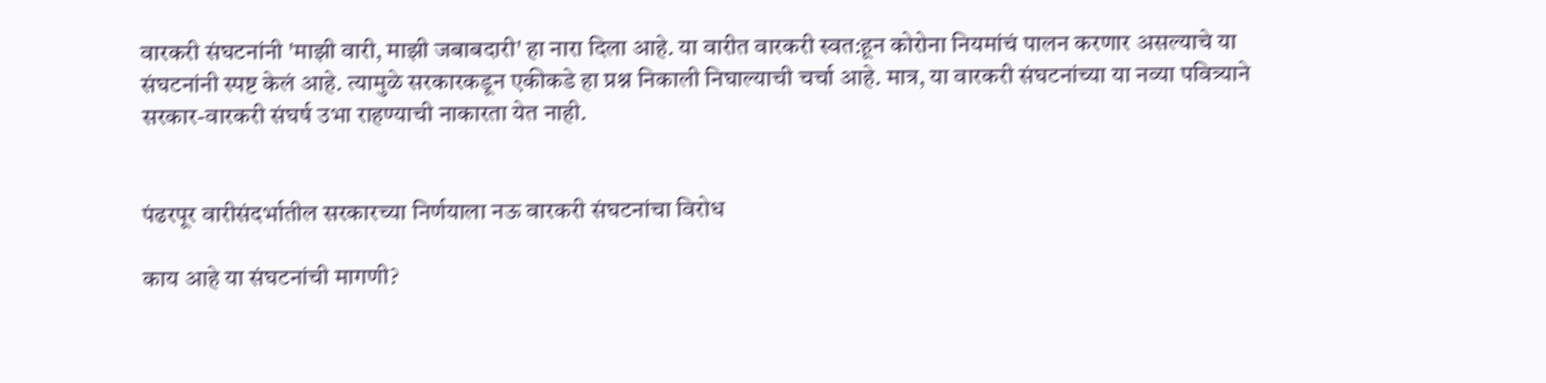वारकरी संघटनांनी 'माझी वारी, माझी जबाबदारी' हा नारा दिला आहे. या वारीत वारकरी स्वत:हून कोरोना नियमांचं पालन करणार असल्याचे या संघटनांनी स्पष्ट केलं आहे. त्यामुळे सरकारकडून एकीकडे हा प्रश्न निकाली निघाल्याची चर्चा आहे. मात्र, या वारकरी संघटनांच्या या नव्या पवित्र्याने सरकार-वारकरी संघर्ष उभा राहण्याची नाकारता येत नाही.


पंढरपूर वारीसंदर्भातील सरकारच्या निर्णयाला नऊ वारकरी संघटनांचा विरोध

काय आहे या संघटनांची मागणी?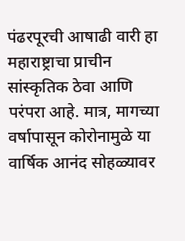पंढरपूरची आषाढी वारी हा महाराष्ट्राचा प्राचीन सांस्कृतिक ठेवा आणि परंपरा आहे. मात्र, मागच्या वर्षापासून कोरोनामुळे या वार्षिक आनंद सोहळ्यावर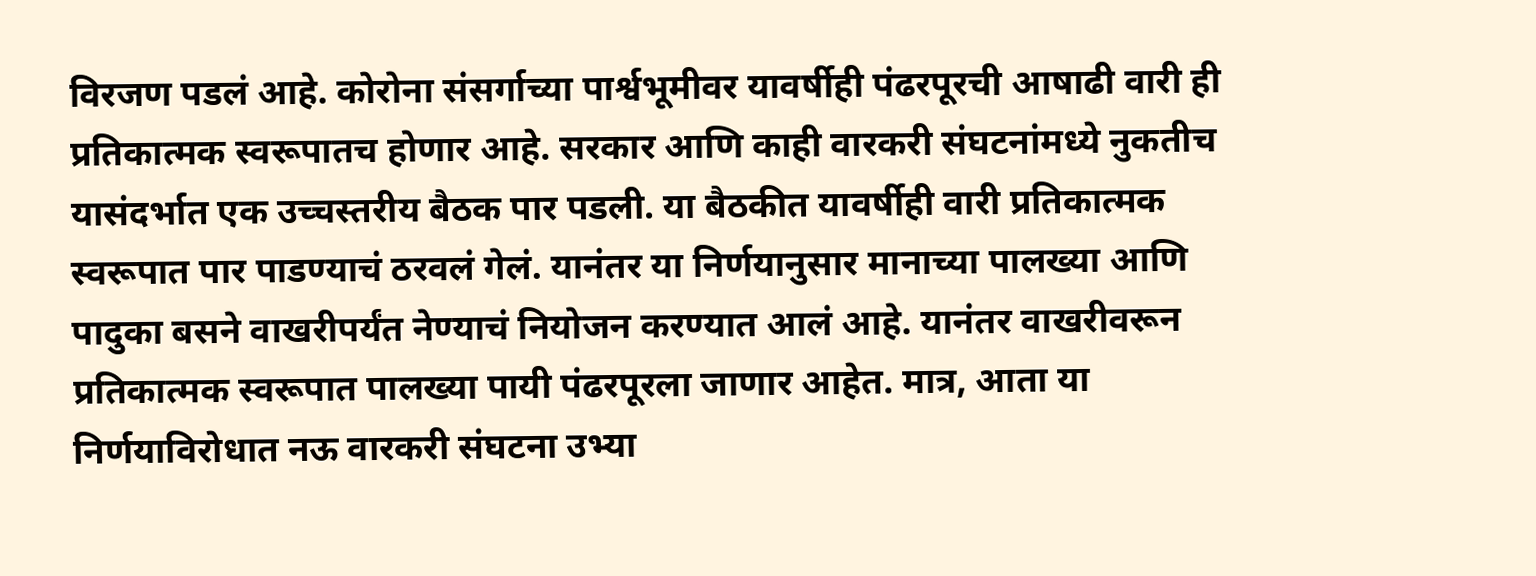विरजण पडलं आहे. कोरोना संसर्गाच्या पार्श्वभूमीवर यावर्षीही पंढरपूरची आषाढी वारी ही प्रतिकात्मक स्वरूपातच होणार आहे. सरकार आणि काही वारकरी संघटनांमध्ये नुकतीच यासंदर्भात एक उच्चस्तरीय बैठक पार पडली. या बैठकीत यावर्षीही वारी प्रतिकात्मक स्वरूपात पार पाडण्याचं ठरवलं गेलं. यानंतर या निर्णयानुसार मानाच्या पालख्या आणि पादुका बसने वाखरीपर्यंत नेण्याचं नियोजन करण्यात आलं आहे. यानंतर वाखरीवरून प्रतिकात्मक स्वरूपात पालख्या पायी पंढरपूरला जाणार आहेत. मात्र, आता या निर्णयाविरोधात नऊ वारकरी संघटना उभ्या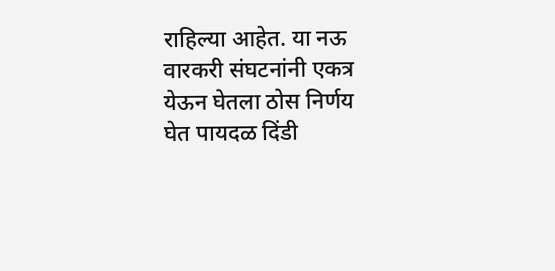राहिल्या आहेत. या नऊ वारकरी संघटनांनी एकत्र येऊन घेतला ठोस निर्णय घेत पायदळ दिंडी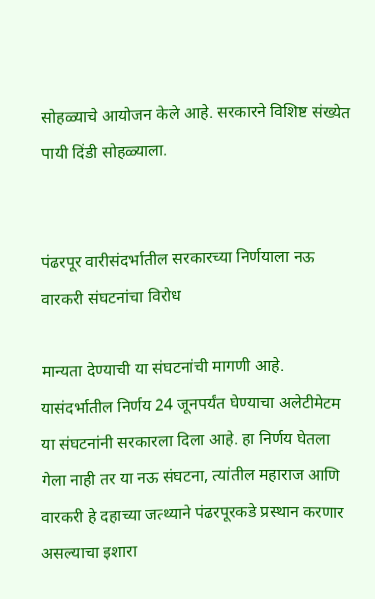सोहळ्याचे आयोजन केले आहे. सरकारने विशिष्ट संख्येत पायी दिंडी सोहळ्याला.


पंढरपूर वारीसंदर्भातील सरकारच्या निर्णयाला नऊ वारकरी संघटनांचा विरोध

मान्यता देण्याची या संघटनांची मागणी आहे. यासंदर्भातील निर्णय 24 जूनपर्यंत घेण्याचा अलेटीमेटम या संघटनांनी सरकारला दिला आहे. हा निर्णय घेतला गेला नाही तर या नऊ संघटना, त्यांतील महाराज आणि वारकरी हे दहाच्या जत्थ्याने पंढरपूरकडे प्रस्थान करणार असल्याचा इशारा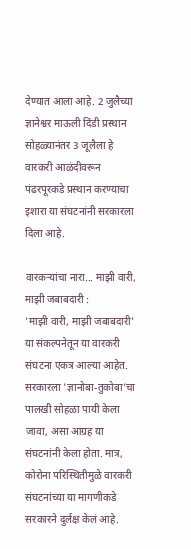देण्यात आला आहे. 2 जुलैच्या ज्ञानेश्वर माऊली दिंडी प्रस्थान सोहळ्यानंतर 3 जूलैला हे वारकरी आळंदीवरून पंढरपूरकडे प्रस्थान करण्याचा इशारा या संघटनांनी सरकारला दिला आहे.

वारकऱ्यांचा नारा... माझी वारी, माझी जबाबदारी :
'माझी वारी, माझी जबाबदारी' या संकल्पनेतून या वारकरी संघटना एकत्र आल्या आहेत.  सरकारला 'ज्ञानोबा-तुकोबा'चा पालखी सोहळा पायी केला जावा, असा आग्रह या संघटनांनी केला होता. मात्र, कोरोना परिस्थितीमुळे वारकरी संघटनांच्या या मागणीकडे सरकारने दुर्लक्ष केलं आहे.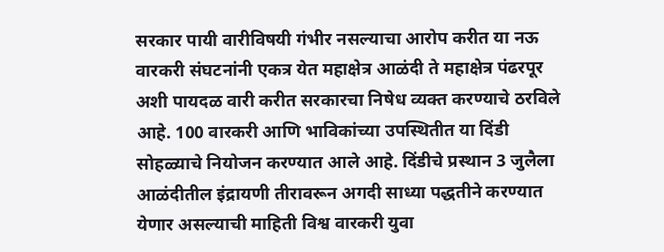सरकार पायी वारीविषयी गंभीर नसल्याचा आरोप करीत या नऊ वारकरी संघटनांनी एकत्र येत महाक्षेत्र आळंदी ते महाक्षेत्र पंढरपूर अशी पायदळ वारी करीत सरकारचा निषेध व्यक्त करण्याचे ठरविले आहे. 100 वारकरी आणि भाविकांच्या उपस्थितीत या दिंडी सोहळ्याचे नियोजन करण्यात आले आहे. दिंडीचे प्रस्थान 3 जुलैला आळंदीतील इंद्रायणी तीरावरून अगदी साध्या पद्धतीने करण्यात येणार असल्याची माहिती विश्व वारकरी युवा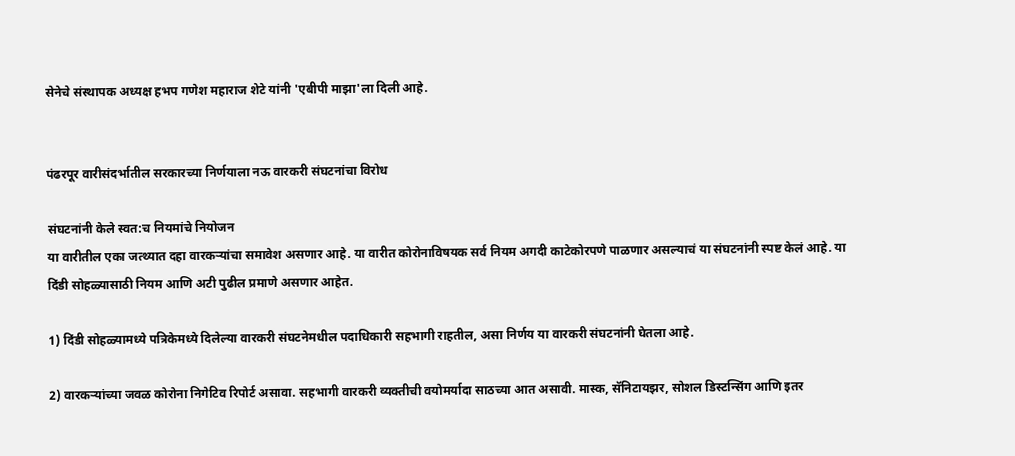सेनेचे संस्थापक अध्यक्ष हभप गणेश महाराज शेटे यांनी 'एबीपी माझा'ला दिली आहे.


पंढरपूर वारीसंदर्भातील सरकारच्या निर्णयाला नऊ वारकरी संघटनांचा विरोध

संघटनांनी केले स्वत:च नियमांचे नियोजन
या वारीतील एका जत्थ्यात दहा वारकऱ्यांचा समावेश असणार आहे. या वारीत कोरोनाविषयक सर्व नियम अगदी काटेकोरपणे पाळणार असल्याचं या संघटनांनी स्पष्ट केलं आहे. या दिंडी सोहळ्यासाठी नियम आणि अटी पुढील प्रमाणे असणार आहेत.

1) दिंडी सोहळ्यामध्ये पत्रिकेमध्ये दिलेल्या वारकरी संघटनेमधील पदाधिकारी सहभागी राहतील, असा निर्णय या वारकरी संघटनांनी घेतला आहे.

2) वारकऱ्यांच्या जवळ कोरोना निगेटिव रिपोर्ट असावा. सहभागी वारकरी व्यक्तीची वयोमर्यादा साठच्या आत असावी. मास्क, सॅनिटायझर, सोशल डिस्टन्सिंग आणि इतर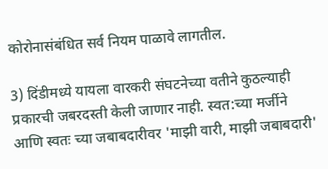कोरोनासंबंधित सर्व नियम पाळावे लागतील.

3) दिंडीमध्ये यायला वारकरी संघटनेच्या वतीने कुठल्याही प्रकारची जबरदस्ती केली जाणार नाही. स्वत:च्या मर्जीने आणि स्वतः च्या जबाबदारीवर 'माझी वारी, माझी जबाबदारी'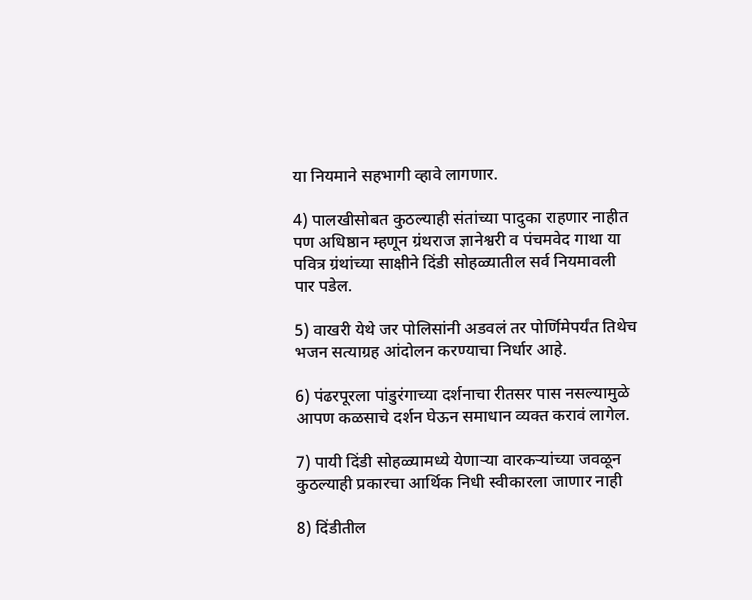या नियमाने सहभागी व्हावे लागणार.

4) पालखीसोबत कुठल्याही संतांच्या पादुका राहणार नाहीत पण अधिष्ठान म्हणून ग्रंथराज ज्ञानेश्वरी व पंचमवेद गाथा या पवित्र ग्रंथांच्या साक्षीने दिंडी सोहळ्यातील सर्व नियमावली पार पडेल.

5) वाखरी येथे जर पोलिसांनी अडवलं तर पोर्णिमेपर्यंत तिथेच भजन सत्याग्रह आंदोलन करण्याचा निर्धार आहे.

6) पंढरपूरला पांडुरंगाच्या दर्शनाचा रीतसर पास नसल्यामुळे आपण कळसाचे दर्शन घेऊन समाधान व्यक्त करावं लागेल.

7) पायी दिंडी सोहळ्यामध्ये येणाऱ्या वारकऱ्यांच्या जवळून कुठल्याही प्रकारचा आर्थिक निधी स्वीकारला जाणार नाही

8) दिंडीतील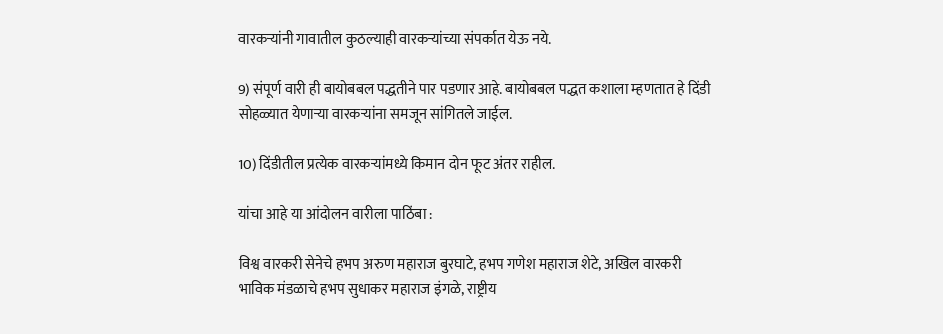वारकर्‍यांनी गावातील कुठल्याही वारकऱ्यांच्या संपर्कात येऊ नये.

9) संपूर्ण वारी ही बायोबबल पद्धतीने पार पडणार आहे. बायोबबल पद्धत कशाला म्हणतात हे दिंडी सोहळ्यात येणाऱ्या वारकऱ्यांना समजून सांगितले जाईल.

10) दिंडीतील प्रत्येक वारकऱ्यांमध्ये किमान दोन फूट अंतर राहील.

यांचा आहे या आंदोलन वारीला पाठिंबा :

विश्व वारकरी सेनेचे हभप अरुण महाराज बुरघाटे, हभप गणेश महाराज शेटे, अखिल वारकरी भाविक मंडळाचे हभप सुधाकर महाराज इंगळे, राष्ट्रीय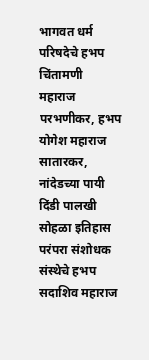भागवत धर्म परिषदेचे हभप चिंतामणी महाराज परभणीकर, हभप योगेश महाराज सातारकर, नांदेडच्या पायी दिंडी पालखी सोहळा इतिहास परंपरा संशोधक संस्थेचे हभप सदाशिव महाराज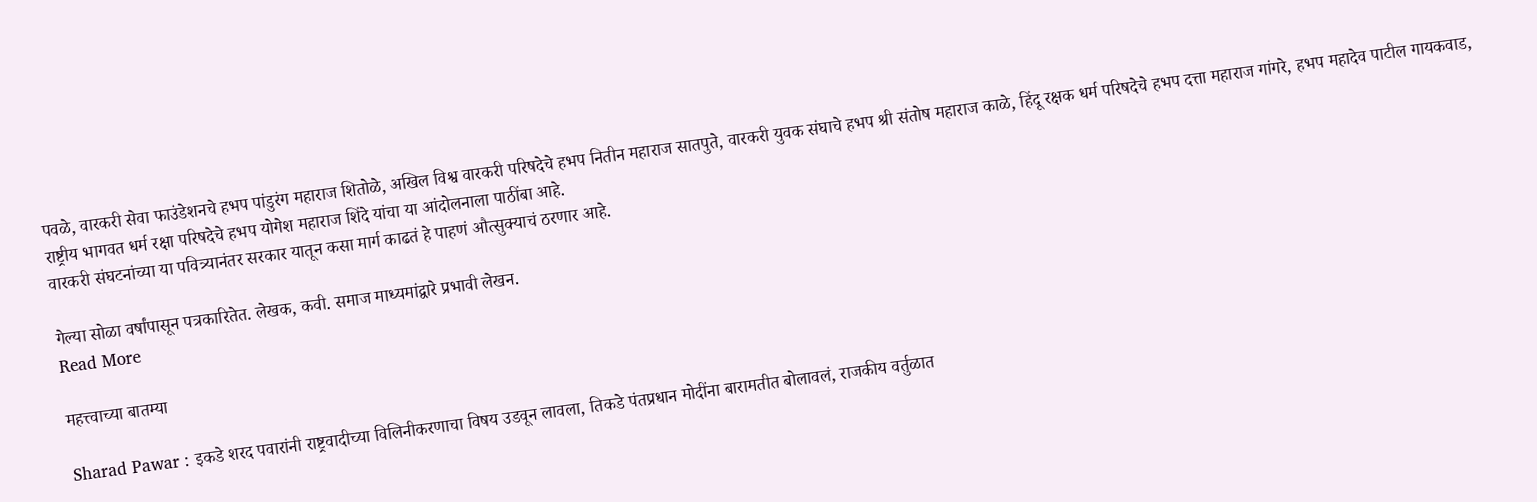पवळे, वारकरी सेवा फाउंडेशनचे हभप पांडुरंग महाराज शितोळे, अखिल विश्व वारकरी परिषदेचे हभप नितीन महाराज सातपुते, वारकरी युवक संघाचे हभप श्री संतोष महाराज काळे, हिंदू रक्षक धर्म परिषदेचे हभप दत्ता महाराज गांगरे, हभप महादेव पाटील गायकवाड, राष्ट्रीय भागवत धर्म रक्षा परिषदेचे हभप योगेश महाराज शिंदे यांचा या आंदोलनाला पाठींबा आहे.
वारकरी संघटनांच्या या पवित्र्यानंतर सरकार यातून कसा मार्ग काढतं हे पाहणं औत्सुक्याचं ठरणार आहे.

गेल्या सोळा वर्षांपासून पत्रकारितेत. लेखक, कवी. समाज माध्यमांद्वारे प्रभावी लेखन.
Read More

महत्त्वाच्या बातम्या

Sharad Pawar : इकडे शरद पवारांनी राष्ट्रवादीच्या विलिनीकरणाचा विषय उडवून लावला, तिकडे पंतप्रधान मोदींना बारामतीत बोलावलं, राजकीय वर्तुळात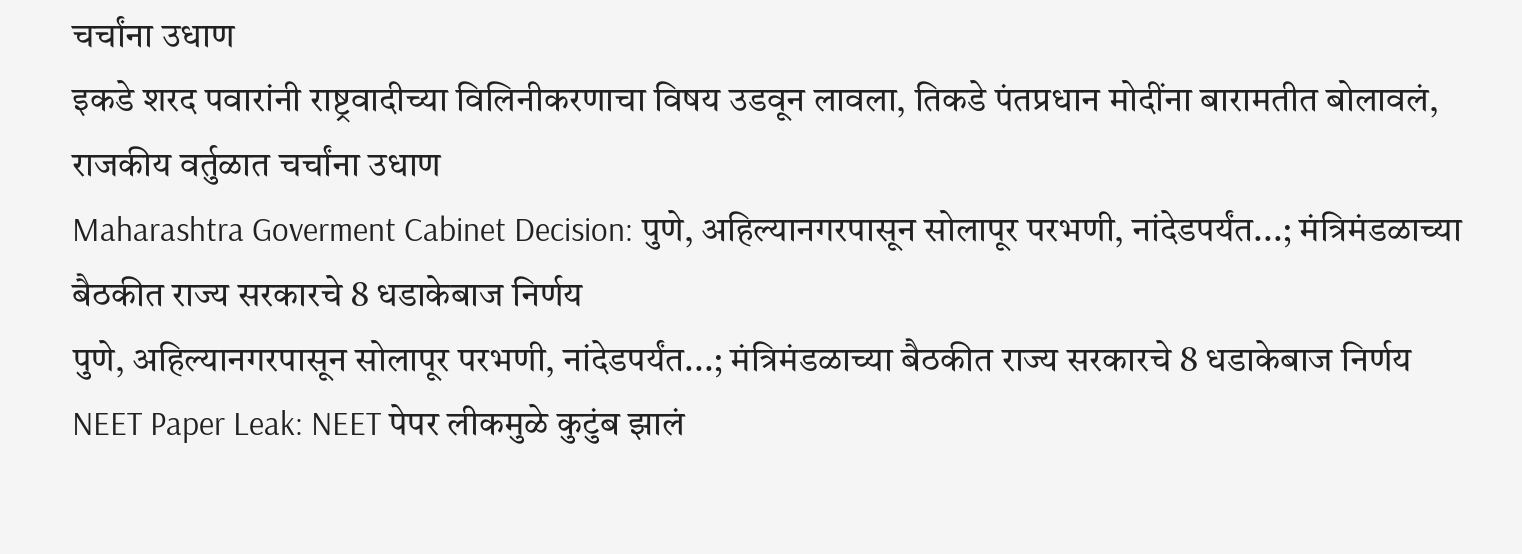चर्चांना उधाण
इकडे शरद पवारांनी राष्ट्रवादीच्या विलिनीकरणाचा विषय उडवून लावला, तिकडे पंतप्रधान मोदींना बारामतीत बोलावलं, राजकीय वर्तुळात चर्चांना उधाण
Maharashtra Goverment Cabinet Decision: पुणे, अहिल्यानगरपासून सोलापूर परभणी, नांदेडपर्यंत...; मंत्रिमंडळाच्या बैठकीत राज्य सरकारचे 8 धडाकेबाज निर्णय
पुणे, अहिल्यानगरपासून सोलापूर परभणी, नांदेडपर्यंत...; मंत्रिमंडळाच्या बैठकीत राज्य सरकारचे 8 धडाकेबाज निर्णय
NEET Paper Leak: NEET पेपर लीकमुळे कुटुंब झालं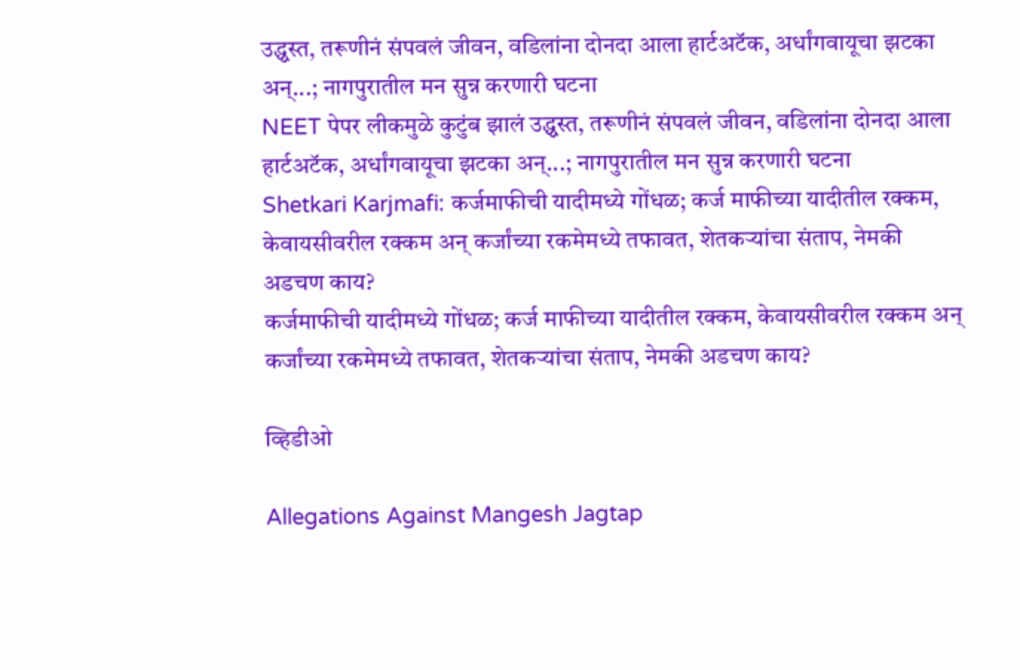उद्ध्वस्त, तरूणीनं संपवलं जीवन, वडिलांना दोनदा आला हार्टअटॅक, अर्धांगवायूचा झटका अन्...; नागपुरातील मन सुन्न करणारी घटना
NEET पेपर लीकमुळे कुटुंब झालं उद्ध्वस्त, तरूणीनं संपवलं जीवन, वडिलांना दोनदा आला हार्टअटॅक, अर्धांगवायूचा झटका अन्...; नागपुरातील मन सुन्न करणारी घटना
Shetkari Karjmafi: कर्जमाफीची यादीमध्ये गोंधळ; कर्ज माफीच्या यादीतील रक्कम, केवायसीवरील रक्कम अन् कर्जांच्या रकमेमध्ये तफावत, शेतकऱ्यांचा संताप, नेमकी अडचण काय?
कर्जमाफीची यादीमध्ये गोंधळ; कर्ज माफीच्या यादीतील रक्कम, केवायसीवरील रक्कम अन् कर्जांच्या रकमेमध्ये तफावत, शेतकऱ्यांचा संताप, नेमकी अडचण काय?

व्हिडीओ

Allegations Against Mangesh Jagtap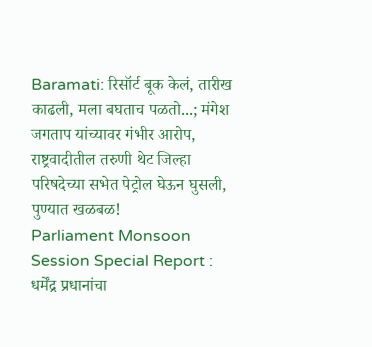Baramati: रिसॉर्ट बूक केलं, तारीख काढली, मला बघताच पळतो...; मंगेश जगताप यांच्यावर गंभीर आरोप, राष्ट्रवादीतील तरुणी थेट जिल्हा परिषदेच्या सभेत पेट्रोल घेऊन घुसली, पुण्यात खळबळ!
Parliament Monsoon Session Special Report : धर्मेंद्र प्रधानांचा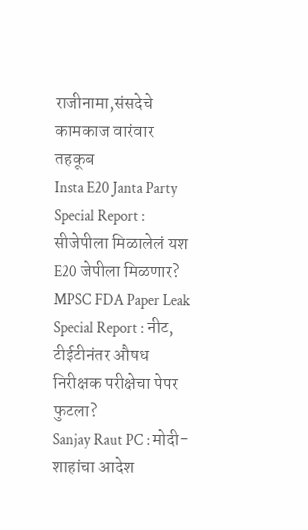राजीनामा,संसदेचे कामकाज वारंवार तहकूब
Insta E20 Janta Party Special Report : सीजेपीला मिळालेलं यश E20 जेपीला मिळणार?
MPSC FDA Paper Leak Special Report : नीट, टीईटीनंतर औषध निरीक्षक परीक्षेचा पेपर फुटला?
Sanjay Raut PC : मोदी-शाहांचा आदेश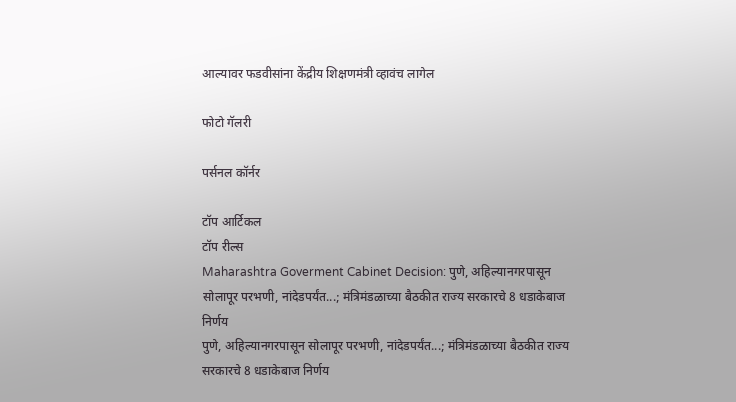आल्यावर फडवीसांना केंद्रीय शिक्षणमंत्री व्हावंच लागेल

फोटो गॅलरी

पर्सनल कॉर्नर

टॉप आर्टिकल
टॉप रील्स
Maharashtra Goverment Cabinet Decision: पुणे, अहिल्यानगरपासून सोलापूर परभणी, नांदेडपर्यंत...; मंत्रिमंडळाच्या बैठकीत राज्य सरकारचे 8 धडाकेबाज निर्णय
पुणे, अहिल्यानगरपासून सोलापूर परभणी, नांदेडपर्यंत...; मंत्रिमंडळाच्या बैठकीत राज्य सरकारचे 8 धडाकेबाज निर्णय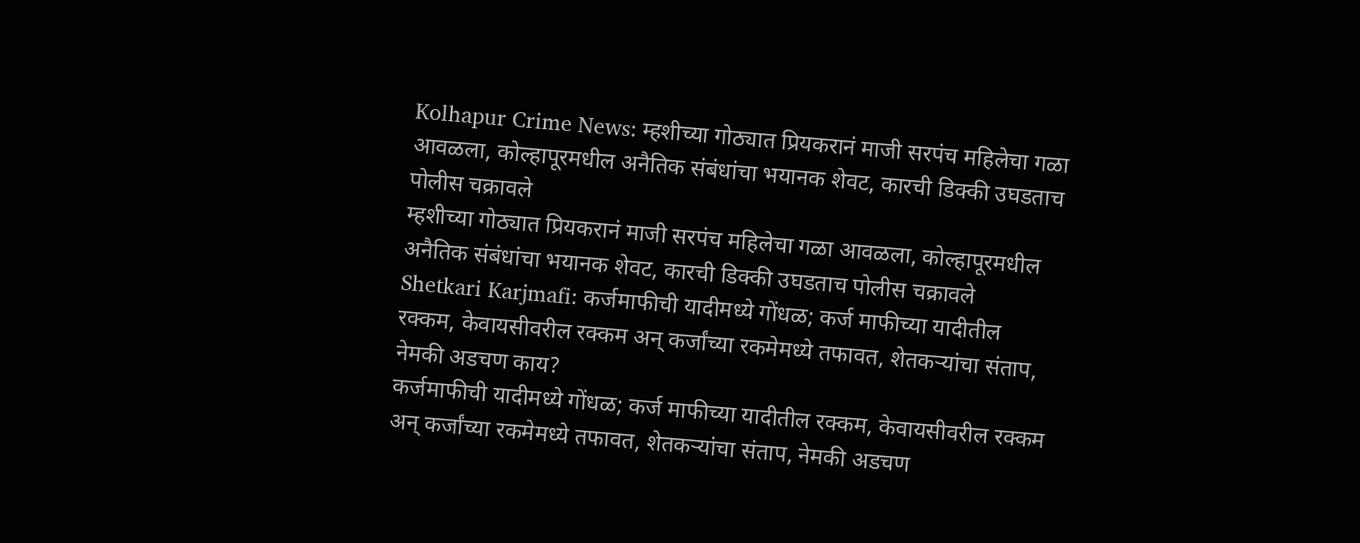Kolhapur Crime News: म्हशीच्या गोठ्यात प्रियकरानं माजी सरपंच महिलेचा गळा आवळला, कोल्हापूरमधील अनैतिक संबंधांचा भयानक शेवट, कारची डिक्की उघडताच पोलीस चक्रावले
म्हशीच्या गोठ्यात प्रियकरानं माजी सरपंच महिलेचा गळा आवळला, कोल्हापूरमधील अनैतिक संबंधांचा भयानक शेवट, कारची डिक्की उघडताच पोलीस चक्रावले
Shetkari Karjmafi: कर्जमाफीची यादीमध्ये गोंधळ; कर्ज माफीच्या यादीतील रक्कम, केवायसीवरील रक्कम अन् कर्जांच्या रकमेमध्ये तफावत, शेतकऱ्यांचा संताप, नेमकी अडचण काय?
कर्जमाफीची यादीमध्ये गोंधळ; कर्ज माफीच्या यादीतील रक्कम, केवायसीवरील रक्कम अन् कर्जांच्या रकमेमध्ये तफावत, शेतकऱ्यांचा संताप, नेमकी अडचण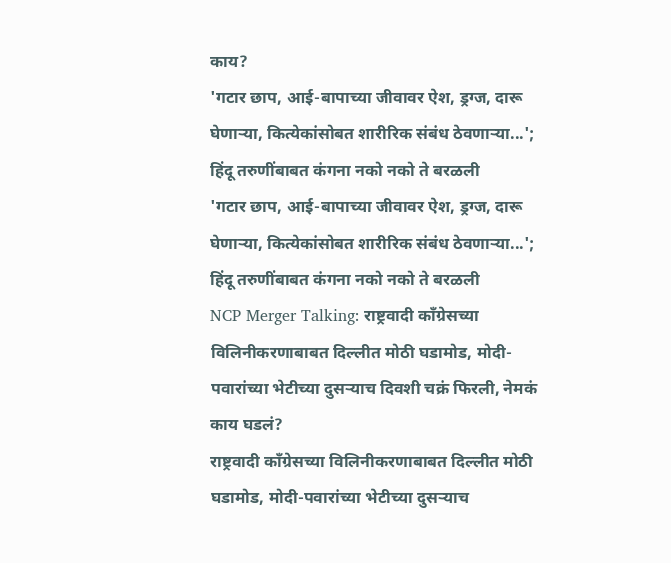काय?
'गटार छाप, आई-बापाच्या जीवावर ऐश, ड्रग्ज, दारू घेणाऱ्या, कित्येकांसोबत शारीरिक संबंध ठेवणाऱ्या...'; हिंदू तरुणींबाबत कंगना नको नको ते बरळली
'गटार छाप, आई-बापाच्या जीवावर ऐश, ड्रग्ज, दारू घेणाऱ्या, कित्येकांसोबत शारीरिक संबंध ठेवणाऱ्या...'; हिंदू तरुणींबाबत कंगना नको नको ते बरळली
NCP Merger Talking: राष्ट्रवादी काँग्रेसच्या विलिनीकरणाबाबत दिल्लीत मोठी घडामोड, मोदी-पवारांच्या भेटीच्या दुसऱ्याच दिवशी चक्रं फिरली, नेमकं काय घडलं?
राष्ट्रवादी काँग्रेसच्या विलिनीकरणाबाबत दिल्लीत मोठी घडामोड, मोदी-पवारांच्या भेटीच्या दुसऱ्याच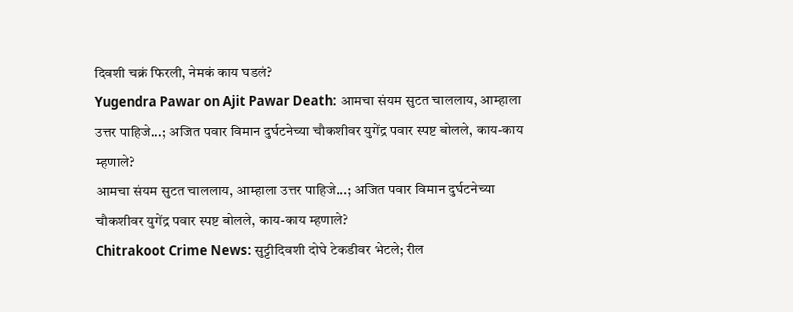दिवशी चक्रं फिरली, नेमकं काय घडलं?
Yugendra Pawar on Ajit Pawar Death: आमचा संयम सुटत चाललाय, आम्हाला उत्तर पाहिजे...; अजित पवार विमान दुर्घटनेच्या चौकशीवर युगेंद्र पवार स्पष्ट बोलले, काय-काय म्हणाले?
आमचा संयम सुटत चाललाय, आम्हाला उत्तर पाहिजे...; अजित पवार विमान दुर्घटनेच्या चौकशीवर युगेंद्र पवार स्पष्ट बोलले, काय-काय म्हणाले?
Chitrakoot Crime News: सुट्टीदिवशी दोघे टेकडीवर भेटले; रील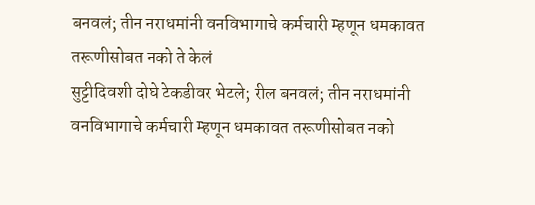बनवलं; तीन नराधमांनी वनविभागाचे कर्मचारी म्हणून धमकावत तरूणीसोबत नको ते केलं
सुट्टीदिवशी दोघे टेकडीवर भेटले; रील बनवलं; तीन नराधमांनी वनविभागाचे कर्मचारी म्हणून धमकावत तरूणीसोबत नको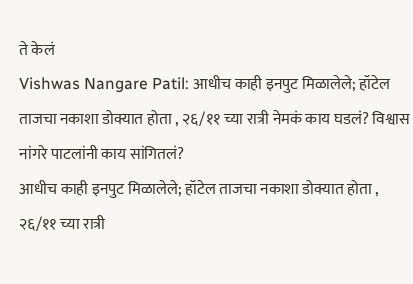ते केलं
Vishwas Nangare Patil: आधीच काही इनपुट मिळालेले; हॉटेल ताजचा नकाशा डोक्यात होता , २६/११ च्या रात्री नेमकं काय घडलं? विश्वास नांगरे पाटलांनी काय सांगितलं?
आधीच काही इनपुट मिळालेले; हॉटेल ताजचा नकाशा डोक्यात होता , २६/११ च्या रात्री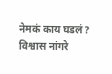नेमकं काय घडलं? विश्वास नांगरे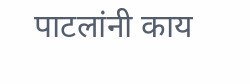पाटलांनी काय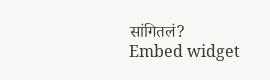सांगितलं?
Embed widget